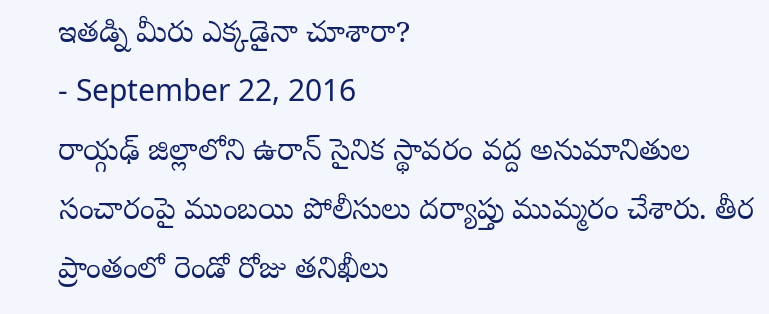ఇతడ్ని మీరు ఎక్కడైనా చూశారా?
- September 22, 2016
రాయ్గఢ్ జిల్లాలోని ఉరాన్ సైనిక స్థావరం వద్ద అనుమానితుల సంచారంపై ముంబయి పోలీసులు దర్యాప్తు ముమ్మరం చేశారు. తీర ప్రాంతంలో రెండో రోజు తనిఖీలు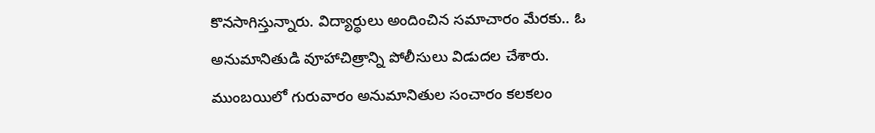కొనసాగిస్తున్నారు. విద్యార్థులు అందించిన సమాచారం మేరకు.. ఓ అనుమానితుడి వూహాచిత్రాన్ని పోలీసులు విడుదల చేశారు.
ముంబయిలో గురువారం అనుమానితుల సంచారం కలకలం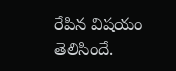రేపిన విషయం తెలిసిందే.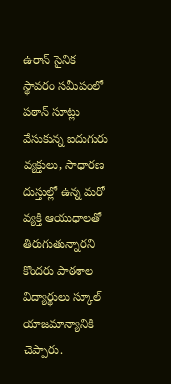ఉరాన్ సైనిక స్థావరం సమీపంలో పఠాన్ సూట్లు వేసుకున్న ఐదుగురు వ్యక్తులు, సాధారణ దుస్తుల్లో ఉన్న మరో వ్యక్తి ఆయుధాలతో తిరుగుతున్నారని కొందరు పాఠశాల విద్యార్థులు స్కూల్ యాజమాన్యానికి చెప్పారు.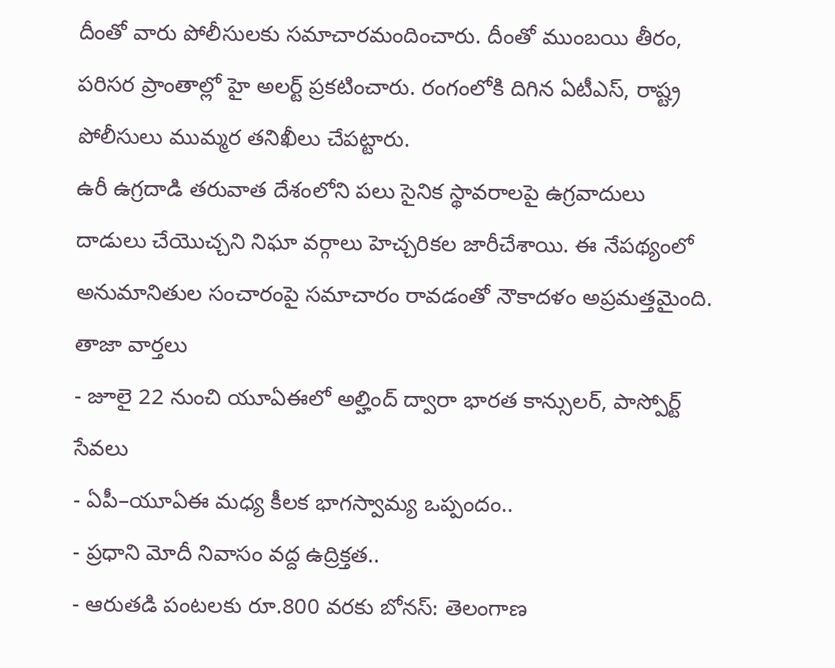దీంతో వారు పోలీసులకు సమాచారమందించారు. దీంతో ముంబయి తీరం, పరిసర ప్రాంతాల్లో హై అలర్ట్ ప్రకటించారు. రంగంలోకి దిగిన ఏటీఎస్, రాష్ట్ర పోలీసులు ముమ్మర తనిఖీలు చేపట్టారు.
ఉరీ ఉగ్రదాడి తరువాత దేశంలోని పలు సైనిక స్థావరాలపై ఉగ్రవాదులు దాడులు చేయొచ్చని నిఘా వర్గాలు హెచ్చరికల జారీచేశాయి. ఈ నేపథ్యంలో అనుమానితుల సంచారంపై సమాచారం రావడంతో నౌకాదళం అప్రమత్తమైంది.
తాజా వార్తలు
- జూలై 22 నుంచి యూఏఈలో అల్హింద్ ద్వారా భారత కాన్సులర్, పాస్పోర్ట్ సేవలు
- ఏపీ–యూఏఈ మధ్య కీలక భాగస్వామ్య ఒప్పందం..
- ప్రధాని మోదీ నివాసం వద్ద ఉద్రిక్తత..
- ఆరుతడి పంటలకు రూ.800 వరకు బోనస్: తెలంగాణ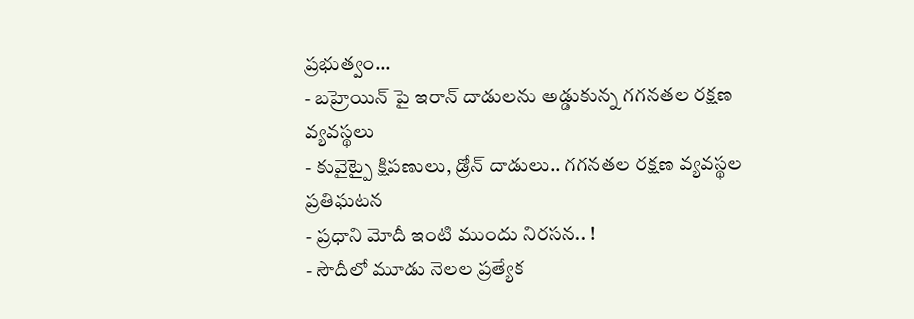ప్రభుత్వం...
- బహ్రెయిన్ పై ఇరాన్ దాడులను అడ్డుకున్న గగనతల రక్షణ వ్యవస్థలు
- కువైట్పై క్షిపణులు, డ్రోన్ దాడులు.. గగనతల రక్షణ వ్యవస్థల ప్రతిఘటన
- ప్రధాని మోదీ ఇంటి ముందు నిరసన.. !
- సౌదీలో మూడు నెలల ప్రత్యేక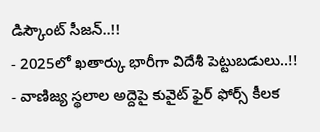డిస్కౌంట్ సీజన్..!!
- 2025లో ఖతార్కు భారీగా విదేశీ పెట్టుబడులు..!!
- వాణిజ్య స్థలాల అద్దెపై కువైట్ ఫైర్ ఫోర్స్ కీలక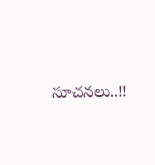సూచనలు..!!